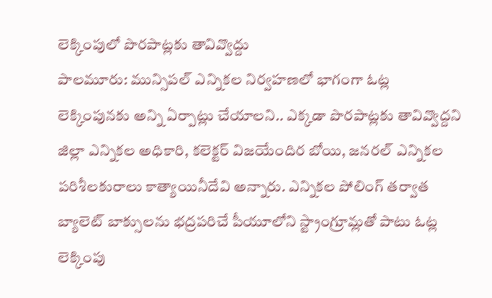లెక్కింపులో పొరపాట్లకు తావివ్వొద్దు
పాలమూరు: మున్సిపల్ ఎన్నికల నిర్వహణలో భాగంగా ఓట్ల లెక్కింపునకు అన్ని ఏర్పాట్లు చేయాలని.. ఎక్కడా పొరపాట్లకు తావివ్వొద్దని జిల్లా ఎన్నికల అధికారి, కలెక్టర్ విజయేందిర బోయి, జనరల్ ఎన్నికల పరిశీలకురాలు కాత్యాయినీదేవి అన్నారు. ఎన్నికల పోలింగ్ తర్వాత బ్యాలెట్ బాక్సులను భద్రపరిచే పీయూలోని స్ట్రాంగ్రూమ్లతో పాటు ఓట్ల లెక్కింపు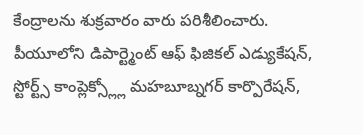కేంద్రాలను శుక్రవారం వారు పరిశీలించారు. పీయూలోని డిపార్ట్మెంట్ ఆఫ్ ఫిజికల్ ఎడ్యుకేషన్, స్టోర్ట్స్ కాంప్లెక్స్ల్లో మహబూబ్నగర్ కార్పొరేషన్,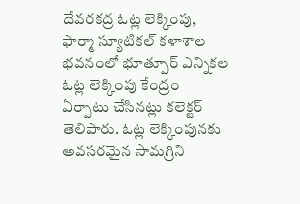దేవరకద్ర ఓట్ల లెక్కింపు, ఫార్మా స్యూటికల్ కళాశాల భవనంలో భూత్పూర్ ఎన్నికల ఓట్ల లెక్కింపు కేంద్రం ఏర్పాటు చేసినట్లు కలెక్టర్ తెలిపారు. ఓట్ల లెక్కింపునకు అవసరమైన సామగ్రిని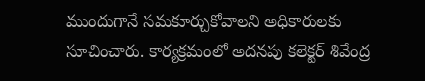ముందుగానే సమకూర్చుకోవాలని అధికారులకు సూచించారు. కార్యక్రమంలో అదనపు కలెక్టర్ శివేంద్ర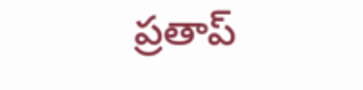ప్రతాప్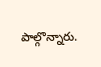పాల్గొన్నారు.